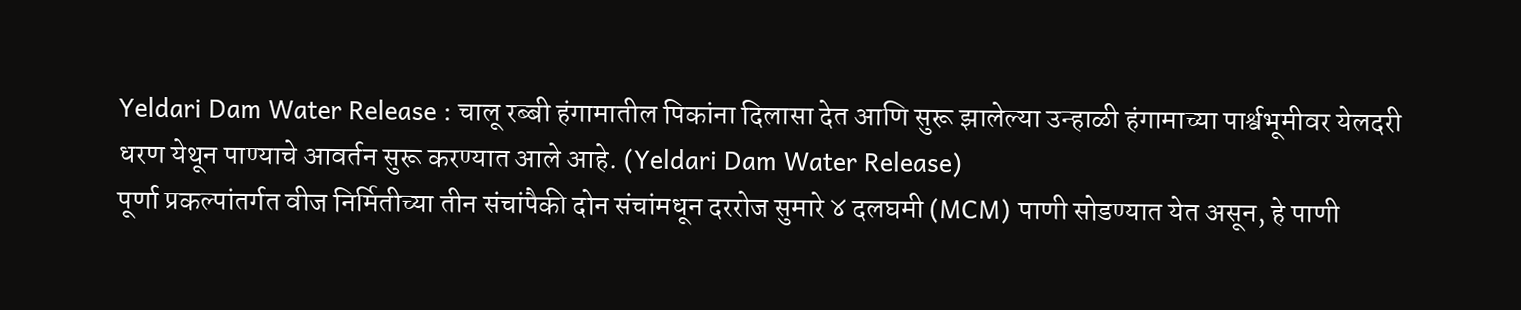Yeldari Dam Water Release : चालू रब्बी हंगामातील पिकांना दिलासा देत आणि सुरू झालेल्या उन्हाळी हंगामाच्या पार्श्वभूमीवर येलदरी धरण येथून पाण्याचे आवर्तन सुरू करण्यात आले आहे. (Yeldari Dam Water Release)
पूर्णा प्रकल्पांतर्गत वीज निर्मितीच्या तीन संचांपैकी दोन संचांमधून दररोज सुमारे ४ दलघमी (MCM) पाणी सोडण्यात येत असून, हे पाणी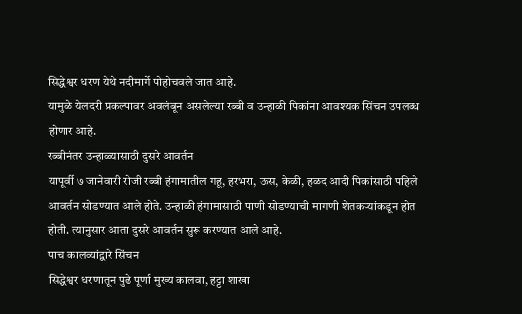सिद्धेश्वर धरण येथे नदीमार्गे पोहोचवले जात आहे.
यामुळे येलदरी प्रकल्पावर अवलंबून असलेल्या रब्बी व उन्हाळी पिकांना आवश्यक सिंचन उपलब्ध होणार आहे.
रब्बीनंतर उन्हाळ्यासाठी दुसरे आवर्तन
यापूर्वी ७ जानेवारी रोजी रब्बी हंगामातील गहू, हरभरा, ऊस, केळी, हळद आदी पिकांसाठी पहिले आवर्तन सोडण्यात आले होते. उन्हाळी हंगामासाठी पाणी सोडण्याची मागणी शेतकऱ्यांकडून होत होती. त्यानुसार आता दुसरे आवर्तन सुरू करण्यात आले आहे.
पाच कालव्यांद्वारे सिंचन
सिद्धेश्वर धरणातून पुढे पूर्णा मुख्य कालवा, हट्टा शाखा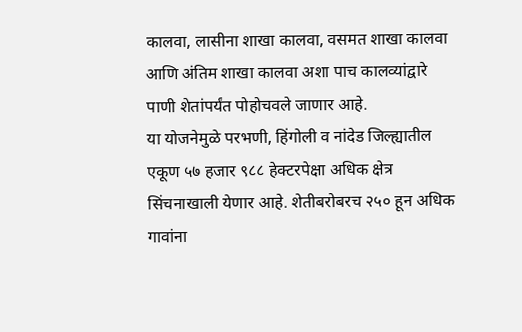कालवा, लासीना शाखा कालवा, वसमत शाखा कालवा आणि अंतिम शाखा कालवा अशा पाच कालव्यांद्वारे पाणी शेतांपर्यंत पोहोचवले जाणार आहे.
या योजनेमुळे परभणी, हिंगोली व नांदेड जिल्ह्यातील एकूण ५७ हजार ९८८ हेक्टरपेक्षा अधिक क्षेत्र सिंचनाखाली येणार आहे. शेतीबरोबरच २५० हून अधिक गावांना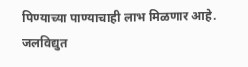पिण्याच्या पाण्याचाही लाभ मिळणार आहे.
जलविद्युत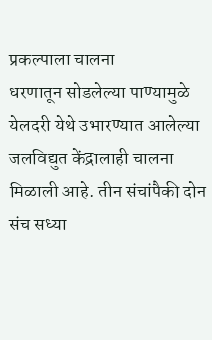प्रकल्पाला चालना
धरणातून सोडलेल्या पाण्यामुळे येलदरी येथे उभारण्यात आलेल्या जलविद्युत केंद्रालाही चालना मिळाली आहे. तीन संचांपैकी दोन संच सध्या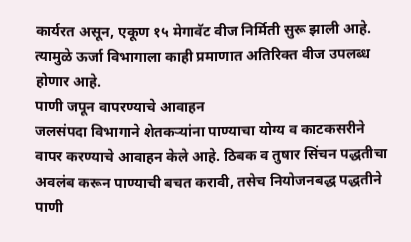कार्यरत असून, एकूण १५ मेगावॅट वीज निर्मिती सुरू झाली आहे. त्यामुळे ऊर्जा विभागाला काही प्रमाणात अतिरिक्त वीज उपलब्ध होणार आहे.
पाणी जपून वापरण्याचे आवाहन
जलसंपदा विभागाने शेतकऱ्यांना पाण्याचा योग्य व काटकसरीने वापर करण्याचे आवाहन केले आहे. ठिबक व तुषार सिंचन पद्धतीचा अवलंब करून पाण्याची बचत करावी, तसेच नियोजनबद्ध पद्धतीने पाणी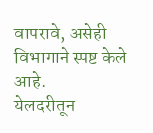वापरावे, असेही विभागाने स्पष्ट केले आहे.
येलदरीतून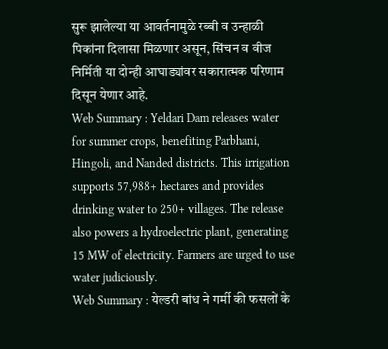सुरू झालेल्या या आवर्तनामुळे रब्बी व उन्हाळी पिकांना दिलासा मिळणार असून, सिंचन व वीज निर्मिती या दोन्ही आघाड्यांवर सकारात्मक परिणाम दिसून येणार आहे.
Web Summary : Yeldari Dam releases water for summer crops, benefiting Parbhani, Hingoli, and Nanded districts. This irrigation supports 57,988+ hectares and provides drinking water to 250+ villages. The release also powers a hydroelectric plant, generating 15 MW of electricity. Farmers are urged to use water judiciously.
Web Summary : येल्डरी बांध ने गर्मी की फसलों के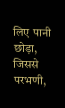लिए पानी छोड़ा, जिससे परभणी,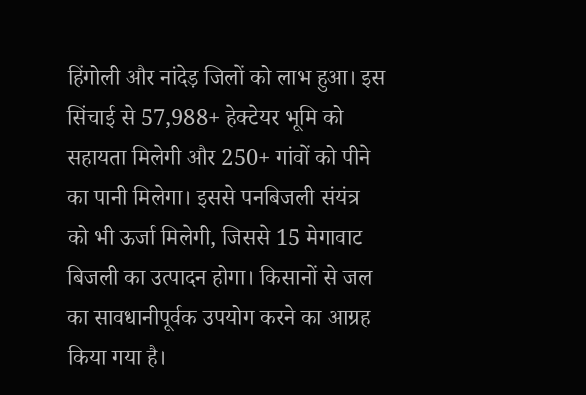हिंगोली और नांदेड़ जिलों को लाभ हुआ। इस सिंचाई से 57,988+ हेक्टेयर भूमि को सहायता मिलेगी और 250+ गांवों को पीने का पानी मिलेगा। इससे पनबिजली संयंत्र को भी ऊर्जा मिलेगी, जिससे 15 मेगावाट बिजली का उत्पादन होगा। किसानों से जल का सावधानीपूर्वक उपयोग करने का आग्रह किया गया है।